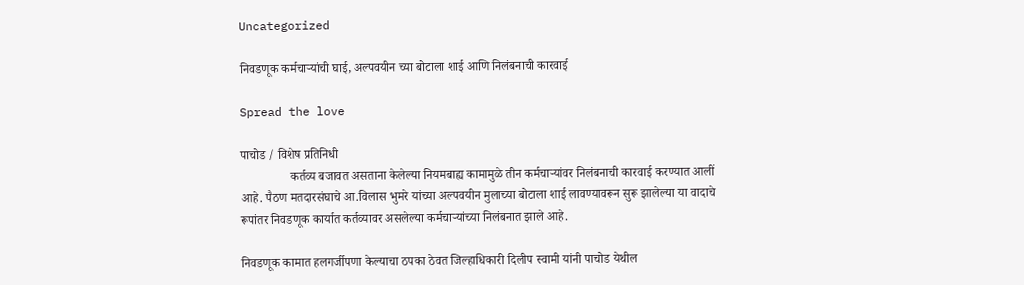Uncategorized

निवडणूक कर्मचाऱ्यांची घाई, अल्पवयीन च्या बोटाला शाई आणि निलंबनाची कारवाई

Spread the love

पाचोड / विशेष प्रतिनिधी
                कर्तव्य बजावत असताना केलेल्या नियमबाह्य कामामुळे तीन कर्मचाऱ्यांवर निलंबनाची कारवाई करण्यात आलीं आहे. पैठण मतदारसंघाचे आ.विलास भुमरे यांच्या अल्पवयीन मुलाच्या बोटाला शाई लावण्यावरून सुरू झालेल्या या वादाचे रूपांतर निवडणूक कार्यात कर्तव्यावर असलेल्या कर्मचाऱ्यांच्या निलंबनात झाले आहे.

निवडणूक कामात हलगर्जीपणा केल्याचा ठपका ठेवत जिल्हाधिकारी दिलीप स्वामी यांनी पाचोड येथील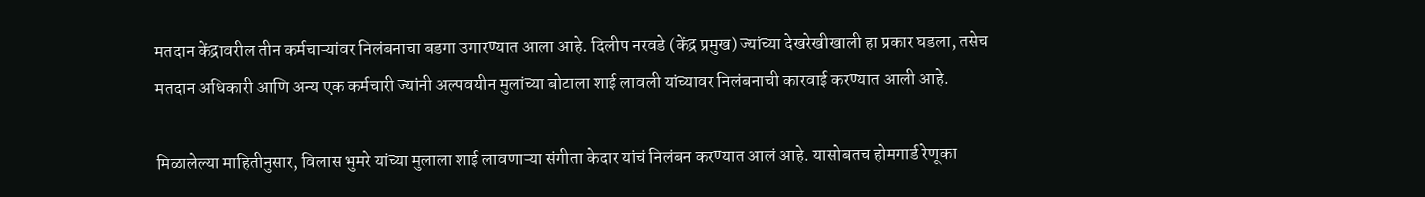मतदान केंद्रावरील तीन कर्मचाऱ्यांवर निलंबनाचा बडगा उगारण्यात आला आहे. दिलीप नरवडे (केंद्र प्रमुख) ज्यांच्या देखरेखीखाली हा प्रकार घडला, तसेच मतदान अधिकारी आणि अन्य एक कर्मचारी ज्यांनी अल्पवयीन मुलांच्या बोटाला शाई लावली यांच्यावर निलंबनाची कारवाई करण्यात आली आहे.

मिळालेल्या माहितीनुसार, विलास भुमरे यांच्या मुलाला शाई लावणाऱ्या संगीता केदार यांचं निलंबन करण्यात आलं आहे. यासोबतच होमगार्ड रेणूका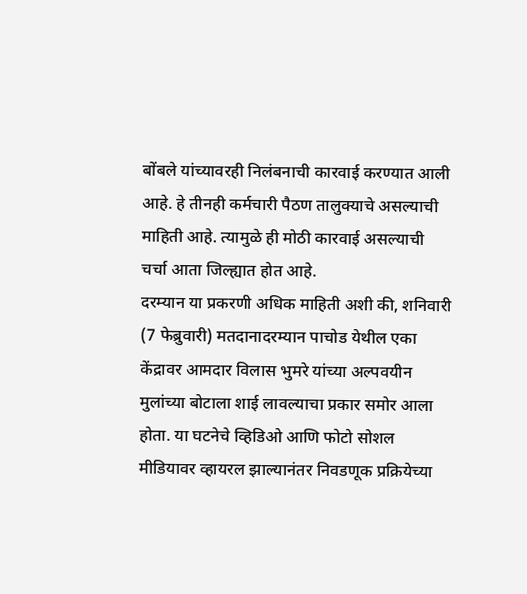बोंबले यांच्यावरही निलंबनाची कारवाई करण्यात आली आहे. हे तीनही कर्मचारी पैठण तालुक्याचे असल्याची माहिती आहे. त्यामुळे ही मोठी कारवाई असल्याची चर्चा आता जिल्ह्यात होत आहे.
दरम्यान या प्रकरणी अधिक माहिती अशी की, शनिवारी (7 फेब्रुवारी) मतदानादरम्यान पाचोड येथील एका केंद्रावर आमदार विलास भुमरे यांच्या अल्पवयीन मुलांच्या बोटाला शाई लावल्याचा प्रकार समोर आला होता. या घटनेचे व्हिडिओ आणि फोटो सोशल मीडियावर व्हायरल झाल्यानंतर निवडणूक प्रक्रियेच्या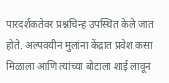पारदर्शकतेवर प्रश्नचिन्ह उपस्थित केले जात होते. अल्पवयीन मुलांना केंद्रात प्रवेश कसा मिळाला आणि त्यांच्या बोटाला शाई लावून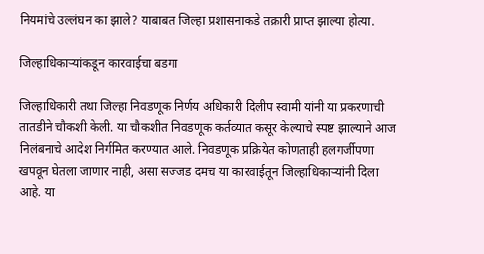नियमांचे उल्लंघन का झाले? याबाबत जिल्हा प्रशासनाकडे तक्रारी प्राप्त झाल्या होत्या.

जिल्हाधिकाऱ्यांकडून कारवाईचा बडगा

जिल्हाधिकारी तथा जिल्हा निवडणूक निर्णय अधिकारी दिलीप स्वामी यांनी या प्रकरणाची तातडीने चौकशी केली. या चौकशीत निवडणूक कर्तव्यात कसूर केल्याचे स्पष्ट झाल्याने आज निलंबनाचे आदेश निर्गमित करण्यात आले. निवडणूक प्रक्रियेत कोणताही हलगर्जीपणा खपवून घेतला जाणार नाही, असा सज्जड दमच या कारवाईतून जिल्हाधिकाऱ्यांनी दिला आहे. या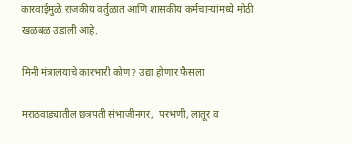कारवाईमुळे राजकीय वर्तुळात आणि शासकीय कर्मचाऱ्यांमध्ये मोठी खळबळ उडाली आहे.

मिनी मंत्रालयाचे कारभारी कोण? उद्या होणार फैसला

मराठवाड्यातील छत्रपती संभाजीनगर,  परभणी, लातूर व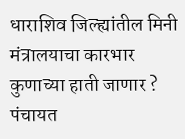धाराशिव जिल्ह्यांतील मिनी मंत्रालयाचा कारभार कुणाच्या हाती जाणार ? पंचायत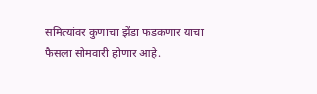समित्यांवर कुणाचा झेंडा फडकणार याचा फैसला सोमवारी होणार आहे.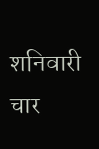शनिवारी चार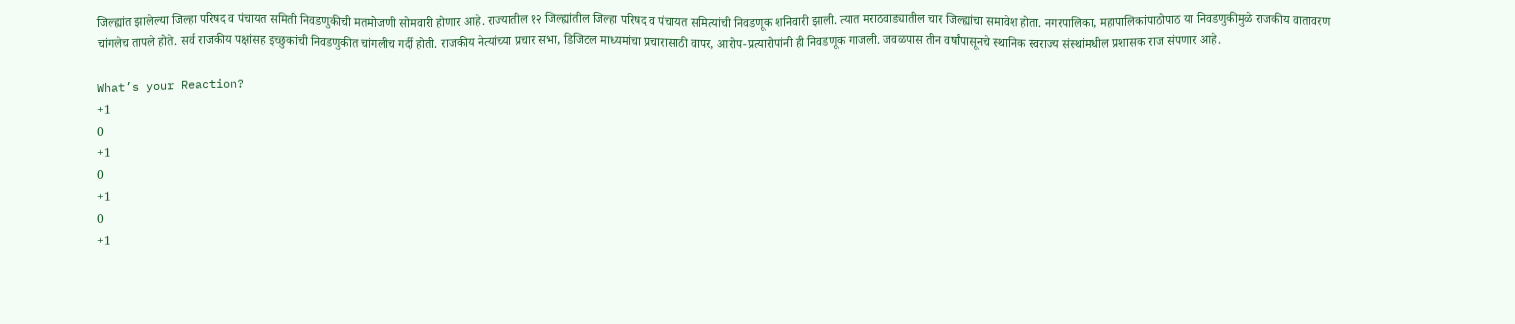जिल्ह्यांत झालेल्या जिल्हा परिषद व पंचायत समिती निवडणुकीची मतमोजणी सोमवारी होणार आहे. राज्यातील १२ जिल्ह्यांतील जिल्हा परिषद व पंचायत समित्यांची निवडणूक शनिवारी झाली. त्यात मराठवाड्यातील चार जिल्ह्यांचा समावेश होता. नगरपालिका, महापालिकांपाठोपाठ या निवडणुकीमुळे राजकीय वातावरण चांगलेच तापले होते. सर्व राजकीय पक्षांसह इच्छुकांची निवडणुकीत चांगलीच गर्दी होती. राजकीय नेत्यांच्या प्रचार सभा, डिजिटल माध्यमांचा प्रचारासाठी वापर, आरोप-प्रत्यारोपांनी ही निवडणूक गाजली. जवळपास तीन वर्षांपासूनचे स्थानिक स्वराज्य संस्थांमधील प्रशासक राज संपणार आहे.

What’s your Reaction?
+1
0
+1
0
+1
0
+1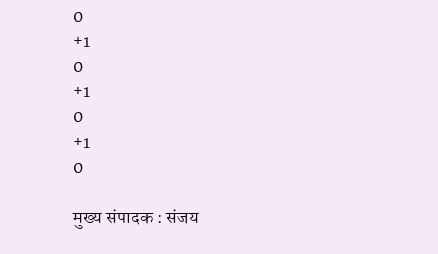0
+1
0
+1
0
+1
0

मुख्य संपादक : संजय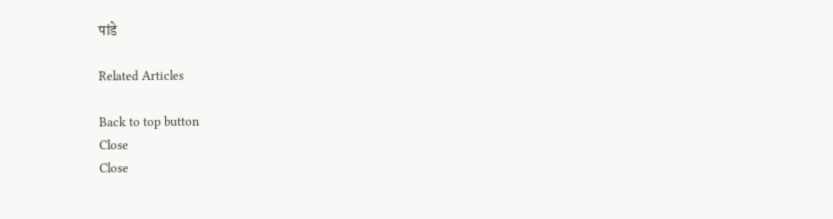पांडे

Related Articles

Back to top button
Close
Close